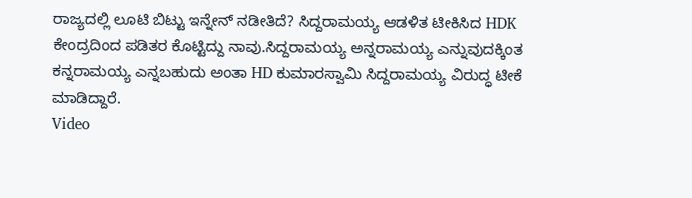ರಾಜ್ಯದಲ್ಲಿ ಲೂಟಿ ಬಿಟ್ಟು ಇನ್ನೇನ್ ನಡೀತಿದೆ? ಸಿದ್ದರಾಮಯ್ಯ ಆಡಳಿತ ಟೀಕಿಸಿದ HDK
ಕೇಂದ್ರದಿಂದ ಪಡಿತರ ಕೊಟ್ಟಿದ್ದು ನಾವು.ಸಿದ್ದರಾಮಯ್ಯ ಅನ್ನರಾಮಯ್ಯ ಎನ್ನುವುದಕ್ಕಿಂತ ಕನ್ನರಾಮಯ್ಯ ಎನ್ನಬಹುದು ಅಂತಾ HD ಕುಮಾರಸ್ವಾಮಿ ಸಿದ್ದರಾಮಯ್ಯ ವಿರುದ್ಧ ಟೀಕೆ ಮಾಡಿದ್ದಾರೆ.
Video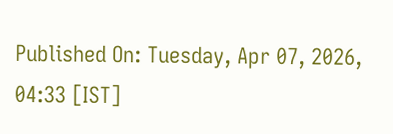Published On: Tuesday, Apr 07, 2026, 04:33 [IST]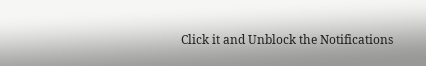Click it and Unblock the Notifications